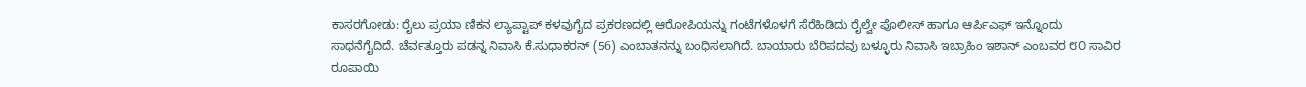ಕಾಸರಗೋಡು: ರೈಲು ಪ್ರಯಾ ಣಿಕನ ಲ್ಯಾಪ್ಟಾಪ್ ಕಳವುಗೈದ ಪ್ರಕರಣದಲ್ಲಿ ಆರೋಪಿಯನ್ನು ಗಂಟೆಗಳೊಳಗೆ ಸೆರೆಹಿಡಿದು ರೈಲ್ವೇ ಪೊಲೀಸ್ ಹಾಗೂ ಆರ್ಪಿಎಫ್ ಇನ್ನೊಂದು ಸಾಧನೆಗೈದಿದೆ. ಚೆರ್ವತ್ತೂರು ಪಡನ್ನ ನಿವಾಸಿ ಕೆ.ಸುಧಾಕರನ್ (56) ಎಂಬಾತನನ್ನು ಬಂಧಿಸಲಾಗಿದೆ. ಬಾಯಾರು ಬೆರಿಪದವು ಬಳ್ಳೂರು ನಿವಾಸಿ ಇಬ್ರಾಹಿಂ ಇಶಾನ್ ಎಂಬವರ ೮೦ ಸಾವಿರ ರೂಪಾಯಿ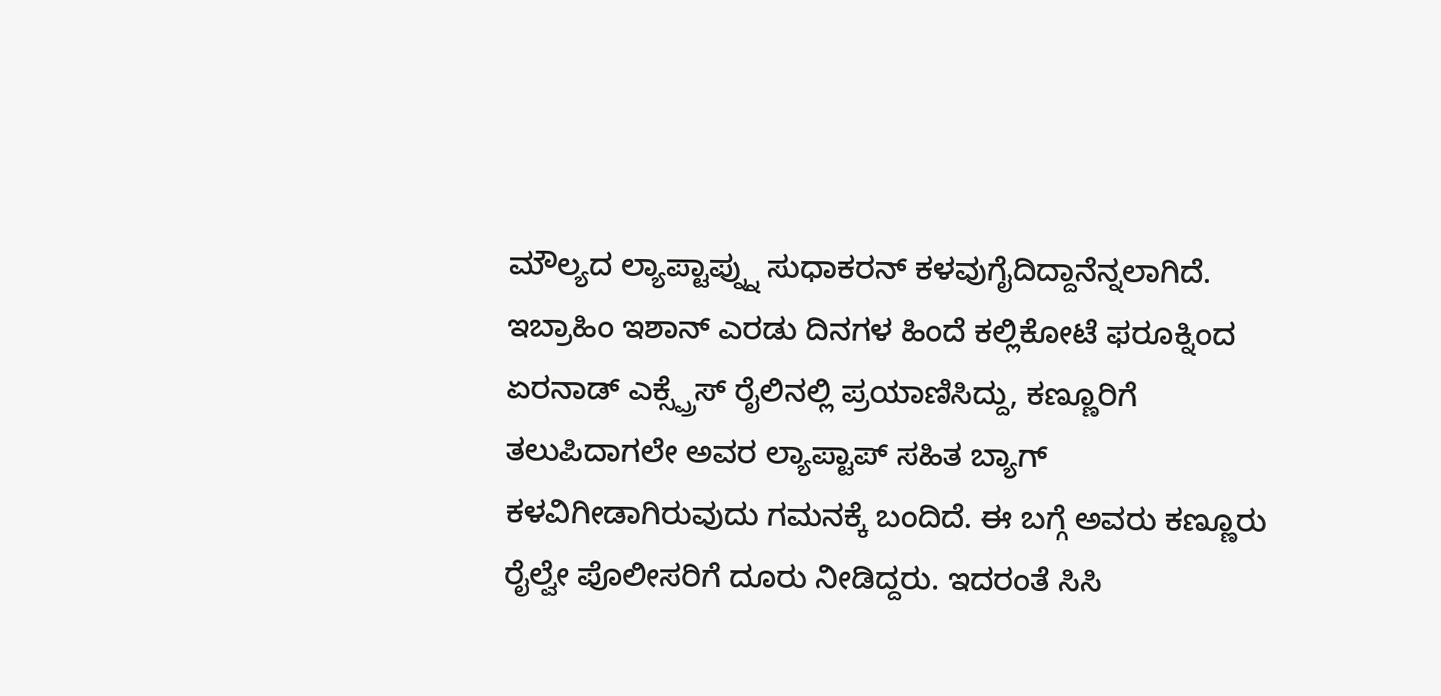ಮೌಲ್ಯದ ಲ್ಯಾಪ್ಟಾಪ್ನ್ನು ಸುಧಾಕರನ್ ಕಳವುಗೈದಿದ್ದಾನೆನ್ನಲಾಗಿದೆ.
ಇಬ್ರಾಹಿಂ ಇಶಾನ್ ಎರಡು ದಿನಗಳ ಹಿಂದೆ ಕಲ್ಲಿಕೋಟೆ ಫರೂಕ್ನಿಂದ ಏರನಾಡ್ ಎಕ್ಸ್ಪ್ರೆಸ್ ರೈಲಿನಲ್ಲಿ ಪ್ರಯಾಣಿಸಿದ್ದು, ಕಣ್ಣೂರಿಗೆ ತಲುಪಿದಾಗಲೇ ಅವರ ಲ್ಯಾಪ್ಟಾಪ್ ಸಹಿತ ಬ್ಯಾಗ್ ಕಳವಿಗೀಡಾಗಿರುವುದು ಗಮನಕ್ಕೆ ಬಂದಿದೆ. ಈ ಬಗ್ಗೆ ಅವರು ಕಣ್ಣೂರು ರೈಲ್ವೇ ಪೊಲೀಸರಿಗೆ ದೂರು ನೀಡಿದ್ದರು. ಇದರಂತೆ ಸಿಸಿ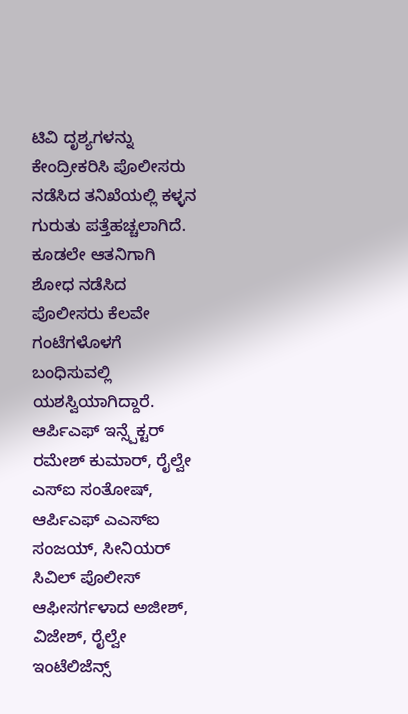ಟಿವಿ ದೃಶ್ಯಗಳನ್ನು ಕೇಂದ್ರೀಕರಿಸಿ ಪೊಲೀಸರು ನಡೆಸಿದ ತನಿಖೆಯಲ್ಲಿ ಕಳ್ಳನ ಗುರುತು ಪತ್ತೆಹಚ್ಚಲಾಗಿದೆ. ಕೂಡಲೇ ಆತನಿಗಾಗಿ ಶೋಧ ನಡೆಸಿದ ಪೊಲೀಸರು ಕೆಲವೇ ಗಂಟೆಗಳೊಳಗೆ ಬಂಧಿಸುವಲ್ಲಿ ಯಶಸ್ವಿಯಾಗಿದ್ದಾರೆ. ಆರ್ಪಿಎಫ್ ಇನ್ಸ್ಪೆಕ್ಟರ್ ರಮೇಶ್ ಕುಮಾರ್, ರೈಲ್ವೇ ಎಸ್ಐ ಸಂತೋಷ್, ಆರ್ಪಿಎಫ್ ಎಎಸ್ಐ ಸಂಜಯ್, ಸೀನಿಯರ್ ಸಿವಿಲ್ ಪೊಲೀಸ್ ಆಫೀಸರ್ಗಳಾದ ಅಜೀಶ್, ವಿಜೇಶ್, ರೈಲ್ವೇ ಇಂಟೆಲಿಜೆನ್ಸ್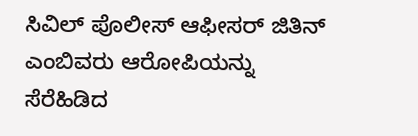ಸಿವಿಲ್ ಪೊಲೀಸ್ ಆಫೀಸರ್ ಜಿತಿನ್ ಎಂಬಿವರು ಆರೋಪಿಯನ್ನು ಸೆರೆಹಿಡಿದ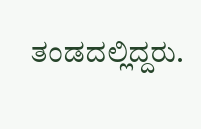ತಂಡದಲ್ಲಿದ್ದರು.